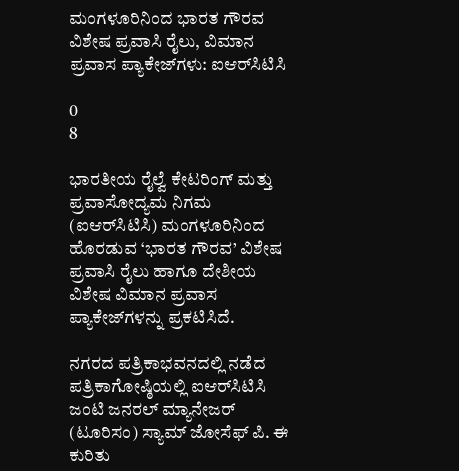ಮಂಗಳೂರಿನಿಂದ ಭಾರತ ಗೌರವ ವಿಶೇಷ ಪ್ರವಾಸಿ ರೈಲು, ವಿಮಾನ ಪ್ರವಾಸ ಪ್ಯಾಕೇಜ್‌ಗಳು: ಐಆರ್‌ಸಿಟಿಸಿ

0
8

ಭಾರತೀಯ ರೈಲ್ವೆ ಕೇಟರಿಂಗ್ ಮತ್ತು ಪ್ರವಾಸೋದ್ಯಮ ನಿಗಮ (ಐಆರ್‌ಸಿಟಿಸಿ) ಮಂಗಳೂರಿನಿಂದ ಹೊರಡುವ ‘ಭಾರತ ಗೌರವ’ ವಿಶೇಷ ಪ್ರವಾಸಿ ರೈಲು ಹಾಗೂ ದೇಶೀಯ ವಿಶೇಷ ವಿಮಾನ ಪ್ರವಾಸ ಪ್ಯಾಕೇಜ್‌ಗಳನ್ನು ಪ್ರಕಟಿಸಿದೆ.

ನಗರದ ಪತ್ರಿಕಾಭವನದಲ್ಲಿ ನಡೆದ ಪತ್ರಿಕಾಗೋಷ್ಠಿಯಲ್ಲಿ ಐಆರ್‌ಸಿಟಿಸಿ ಜಂಟಿ ಜನರಲ್ ಮ್ಯಾನೇಜರ್ (ಟೂರಿಸಂ) ಸ್ಯಾಮ್ ಜೋಸೆಫ್ ಪಿ. ಈ ಕುರಿತು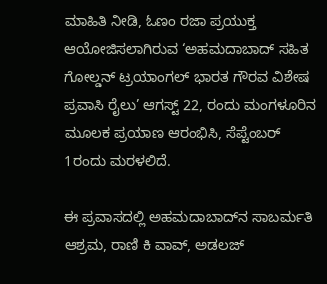ಮಾಹಿತಿ ನೀಡಿ, ಓಣಂ ರಜಾ ಪ್ರಯುಕ್ತ ಆಯೋಜಿಸಲಾಗಿರುವ ‘ಅಹಮದಾಬಾದ್ ಸಹಿತ ಗೋಲ್ಡನ್ ಟ್ರಯಾಂಗಲ್ ಭಾರತ ಗೌರವ ವಿಶೇಷ ಪ್ರವಾಸಿ ರೈಲು’ ಆಗಸ್ಟ್ 22, ರಂದು ಮಂಗಳೂರಿನ ಮೂಲಕ ಪ್ರಯಾಣ ಆರಂಭಿಸಿ, ಸೆಪ್ಟೆಂಬರ್ 1ರಂದು ಮರಳಲಿದೆ.

ಈ ಪ್ರವಾಸದಲ್ಲಿ ಅಹಮದಾಬಾದ್‌ನ ಸಾಬರ್ಮತಿ ಆಶ್ರಮ, ರಾಣಿ ಕಿ ವಾವ್, ಅಡಲಜ್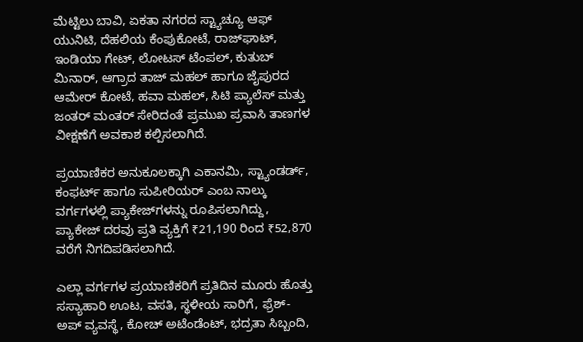ಮೆಟ್ಟಿಲು ಬಾವಿ, ಏಕತಾ ನಗರದ ಸ್ಟ್ಯಾಚ್ಯೂ ಆಫ್ ಯುನಿಟಿ, ದೆಹಲಿಯ ಕೆಂಪುಕೋಟೆ, ರಾಜ್‌ಘಾಟ್, ಇಂಡಿಯಾ ಗೇಟ್, ಲೋಟಸ್ ಟೆಂಪಲ್, ಕುತುಬ್ ಮಿನಾರ್, ಆಗ್ರಾದ ತಾಜ್ ಮಹಲ್ ಹಾಗೂ ಜೈಪುರದ ಆಮೇರ್ ಕೋಟೆ, ಹವಾ ಮಹಲ್, ಸಿಟಿ ಪ್ಯಾಲೆಸ್ ಮತ್ತು ಜಂತರ್ ಮಂತರ್ ಸೇರಿದಂತೆ ಪ್ರಮುಖ ಪ್ರವಾಸಿ ತಾಣಗಳ ವೀಕ್ಷಣೆಗೆ ಅವಕಾಶ ಕಲ್ಪಿಸಲಾಗಿದೆ.

ಪ್ರಯಾಣಿಕರ ಅನುಕೂಲಕ್ಕಾಗಿ ಎಕಾನಮಿ, ಸ್ಟ್ಯಾಂಡರ್ಡ್, ಕಂಫರ್ಟ್ ಹಾಗೂ ಸುಪೀರಿಯರ್ ಎಂಬ ನಾಲ್ಕು ವರ್ಗಗಳಲ್ಲಿ ಪ್ಯಾಕೇಜ್‌ಗಳನ್ನು ರೂಪಿಸಲಾಗಿದ್ದು, ಪ್ಯಾಕೇಜ್ ದರವು ಪ್ರತಿ ವ್ಯಕ್ತಿಗೆ ₹21,190 ರಿಂದ ₹52,870 ವರೆಗೆ ನಿಗದಿಪಡಿಸಲಾಗಿದೆ.

ಎಲ್ಲಾ ವರ್ಗಗಳ ಪ್ರಯಾಣಿಕರಿಗೆ ಪ್ರತಿದಿನ ಮೂರು ಹೊತ್ತು ಸಸ್ಯಾಹಾರಿ ಊಟ, ವಸತಿ, ಸ್ಥಳೀಯ ಸಾರಿಗೆ, ಫ್ರೆಶ್-ಅಪ್ ವ್ಯವಸ್ಥೆ, ಕೋಚ್ ಅಟೆಂಡೆಂಟ್, ಭದ್ರತಾ ಸಿಬ್ಬಂದಿ,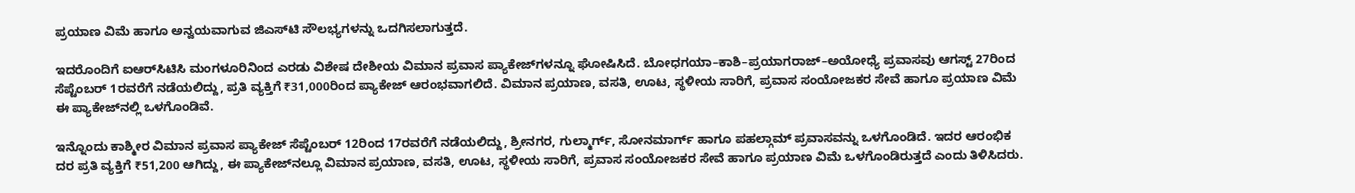ಪ್ರಯಾಣ ವಿಮೆ ಹಾಗೂ ಅನ್ವಯವಾಗುವ ಜಿಎಸ್‌ಟಿ ಸೌಲಭ್ಯಗಳನ್ನು ಒದಗಿಸಲಾಗುತ್ತದೆ.

ಇದರೊಂದಿಗೆ ಐಆರ್‌ಸಿಟಿಸಿ ಮಂಗಳೂರಿನಿಂದ ಎರಡು ವಿಶೇಷ ದೇಶೀಯ ವಿಮಾನ ಪ್ರವಾಸ ಪ್ಯಾಕೇಜ್‌ಗಳನ್ನೂ ಘೋಷಿಸಿದೆ. ಬೋಧಗಯಾ–ಕಾಶಿ–ಪ್ರಯಾಗರಾಜ್–ಅಯೋಧ್ಯೆ ಪ್ರವಾಸವು ಆಗಸ್ಟ್ 27ರಿಂದ ಸೆಪ್ಟೆಂಬರ್ 1ರವರೆಗೆ ನಡೆಯಲಿದ್ದು, ಪ್ರತಿ ವ್ಯಕ್ತಿಗೆ ₹31,000ರಿಂದ ಪ್ಯಾಕೇಜ್ ಆರಂಭವಾಗಲಿದೆ. ವಿಮಾನ ಪ್ರಯಾಣ, ವಸತಿ, ಊಟ, ಸ್ಥಳೀಯ ಸಾರಿಗೆ, ಪ್ರವಾಸ ಸಂಯೋಜಕರ ಸೇವೆ ಹಾಗೂ ಪ್ರಯಾಣ ವಿಮೆ ಈ ಪ್ಯಾಕೇಜ್‌ನಲ್ಲಿ ಒಳಗೊಂಡಿವೆ.

ಇನ್ನೊಂದು ಕಾಶ್ಮೀರ ವಿಮಾನ ಪ್ರವಾಸ ಪ್ಯಾಕೇಜ್ ಸೆಪ್ಟೆಂಬರ್ 12ರಿಂದ 17ರವರೆಗೆ ನಡೆಯಲಿದ್ದು, ಶ್ರೀನಗರ, ಗುಲ್ಮಾರ್ಗ್, ಸೋನಮಾರ್ಗ್ ಹಾಗೂ ಪಹಲ್ಗಾಮ್ ಪ್ರವಾಸವನ್ನು ಒಳಗೊಂಡಿದೆ. ಇದರ ಆರಂಭಿಕ ದರ ಪ್ರತಿ ವ್ಯಕ್ತಿಗೆ ₹51,200 ಆಗಿದ್ದು, ಈ ಪ್ಯಾಕೇಜ್‌ನಲ್ಲೂ ವಿಮಾನ ಪ್ರಯಾಣ, ವಸತಿ, ಊಟ, ಸ್ಥಳೀಯ ಸಾರಿಗೆ, ಪ್ರವಾಸ ಸಂಯೋಜಕರ ಸೇವೆ ಹಾಗೂ ಪ್ರಯಾಣ ವಿಮೆ ಒಳಗೊಂಡಿರುತ್ತದೆ ಎಂದು ತಿಳಿಸಿದರು.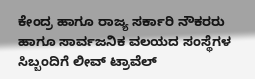ಕೇಂದ್ರ ಹಾಗೂ ರಾಜ್ಯ ಸರ್ಕಾರಿ ನೌಕರರು ಹಾಗೂ ಸಾರ್ವಜನಿಕ ವಲಯದ ಸಂಸ್ಥೆಗಳ ಸಿಬ್ಬಂದಿಗೆ ಲೀವ್ ಟ್ರಾವೆಲ್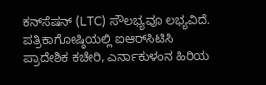ಕನ್‌ಸೆಷನ್ (LTC) ಸೌಲಭ್ಯವೂ ಲಭ್ಯವಿದೆ.
ಪತ್ರಿಕಾಗೋಷ್ಠಿಯಲ್ಲಿ ಐಆರ್‌ಸಿಟಿಸಿ ಪ್ರಾದೇಶಿಕ ಕಚೇರಿ, ಎರ್ನಾಕುಳಂನ ಹಿರಿಯ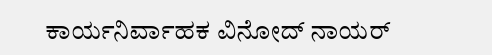ಕಾರ್ಯನಿರ್ವಾಹಕ ವಿನೋದ್ ನಾಯರ್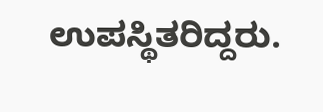ಉಪಸ್ಥಿತರಿದ್ದರು.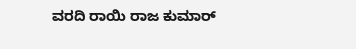ವರದಿ ರಾಯಿ ರಾಜ ಕುಮಾರ್